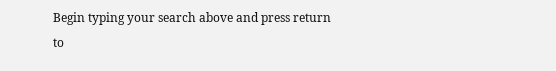Begin typing your search above and press return to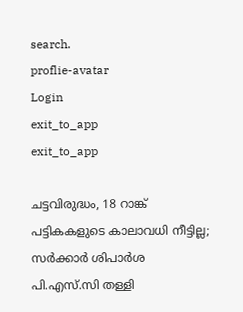search.
proflie-avatar
Login
exit_to_app
exit_to_app

ചട്ടവിരുദ്ധം, 18 റാങ്ക് പട്ടികകളുടെ കാലാവധി നീട്ടില്ല; സർക്കാർ ശിപാർശ പി.എസ്.സി തള്ളി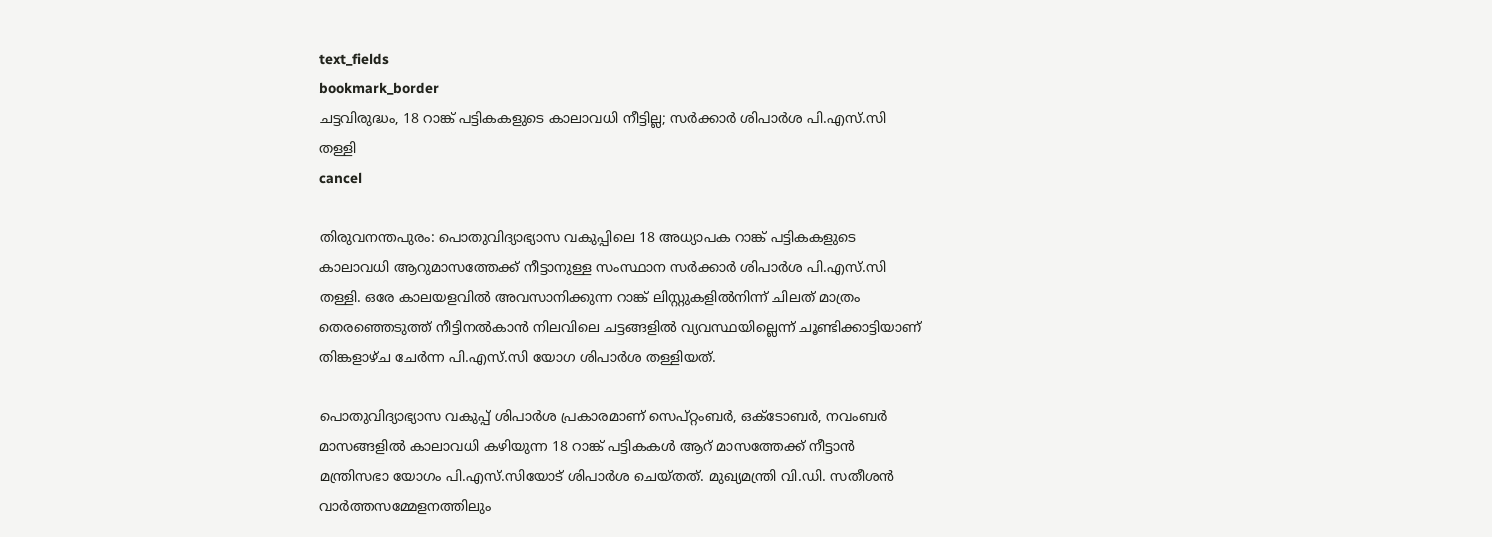text_fields
bookmark_border
ചട്ടവിരുദ്ധം, 18 റാങ്ക് പട്ടികകളുടെ കാലാവധി നീട്ടില്ല; സർക്കാർ ശിപാർശ പി.എസ്.സി തള്ളി
cancel

തിരുവനന്തപുരം: പൊതുവിദ്യാഭ്യാസ വകുപ്പിലെ 18 അധ്യാപക റാങ്ക് പട്ടികകളുടെ കാലാവധി ആറുമാസത്തേക്ക് നീട്ടാനുള്ള സംസ്ഥാന സർക്കാർ ശിപാർശ പി.എസ്.സി തള്ളി. ഒരേ കാലയളവിൽ അവസാനിക്കുന്ന റാങ്ക് ലിസ്റ്റുകളിൽനിന്ന് ചിലത് മാത്രം തെരഞ്ഞെടുത്ത് നീട്ടിനൽകാൻ നിലവിലെ ചട്ടങ്ങളിൽ വ്യവസ്ഥയില്ലെന്ന് ചൂണ്ടിക്കാട്ടിയാണ് തിങ്കളാഴ്ച ചേർന്ന പി.എസ്.സി യോഗ ശിപാർശ തള്ളിയത്.

പൊതുവിദ്യാഭ്യാസ വകുപ്പ് ശിപാർശ പ്രകാരമാണ് സെപ്റ്റംബർ, ഒക്ടോബർ, നവംബർ മാസങ്ങളിൽ കാലാവധി കഴിയുന്ന 18 റാങ്ക് പട്ടികകൾ ആറ് മാസത്തേക്ക് നീട്ടാൻ മന്ത്രിസഭാ യോഗം പി.എസ്.സിയോട് ശിപാർശ ചെയ്തത്. മുഖ്യമന്ത്രി വി.ഡി. സതീശൻ വാർത്തസമ്മേളനത്തിലും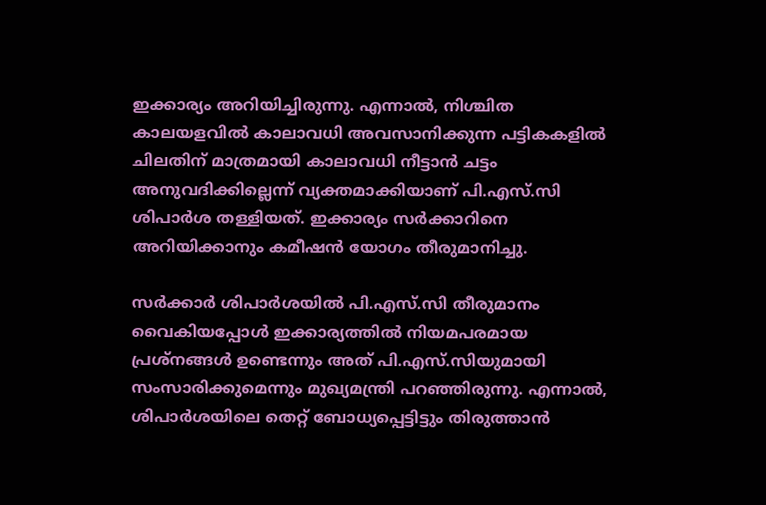ഇക്കാര്യം അറിയിച്ചിരുന്നു. എന്നാൽ, നിശ്ചിത കാലയളവിൽ കാലാവധി അവസാനിക്കുന്ന പട്ടികകളിൽ ചിലതിന് മാത്രമായി കാലാവധി നീട്ടാൻ ചട്ടം അനുവദിക്കില്ലെന്ന് വ്യക്തമാക്കിയാണ് പി.എസ്.സി ശിപാർശ തള്ളിയത്. ഇക്കാര്യം സർക്കാറിനെ അറിയിക്കാനും കമീഷൻ യോഗം തീരുമാനിച്ചു.

സർക്കാർ ശിപാർശയിൽ പി.എസ്.സി തീരുമാനം വൈകിയപ്പോൾ ഇക്കാര്യത്തിൽ നിയമപരമായ പ്രശ്നങ്ങൾ ഉണ്ടെന്നും അത് പി.എസ്.സിയുമായി സംസാരിക്കുമെന്നും മുഖ്യമന്ത്രി പറഞ്ഞിരുന്നു. എന്നാൽ, ശിപാർശയിലെ തെറ്റ് ബോധ്യപ്പെട്ടിട്ടും തിരുത്താൻ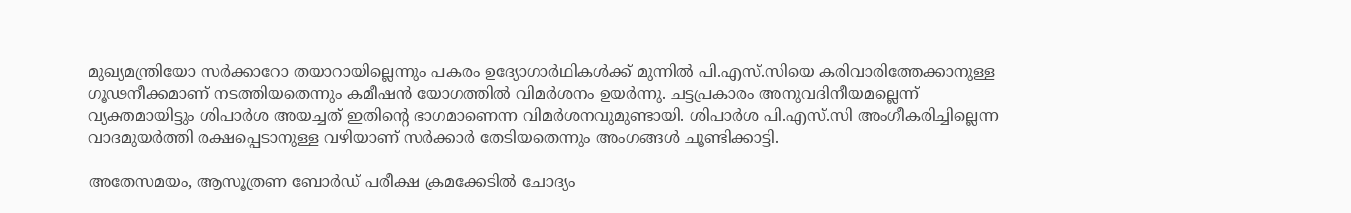മുഖ്യമന്ത്രിയോ സർക്കാറോ തയാറായില്ലെന്നും പകരം ഉദ്യോഗാർഥികൾക്ക് മുന്നിൽ പി.എസ്.സിയെ കരിവാരിത്തേക്കാനുള്ള ഗൂഢനീക്കമാണ് നടത്തിയതെന്നും കമീഷൻ യോഗത്തിൽ വിമർശനം ഉയർന്നു. ചട്ടപ്രകാരം അനുവദിനീയമല്ലെന്ന് വ്യക്തമായിട്ടും ശിപാർശ അയച്ചത് ഇതിന്‍റെ ഭാഗമാണെന്ന വിമർശനവുമുണ്ടായി. ശിപാർശ പി.എസ്.സി അംഗീകരിച്ചില്ലെന്ന വാദമുയർത്തി രക്ഷപ്പെടാനുള്ള വഴിയാണ് സർക്കാർ തേടിയതെന്നും അംഗങ്ങൾ ചൂണ്ടിക്കാട്ടി.

അതേസമയം, ആസൂത്രണ ബോർഡ് പരീക്ഷ ക്രമക്കേടിൽ ചോദ്യം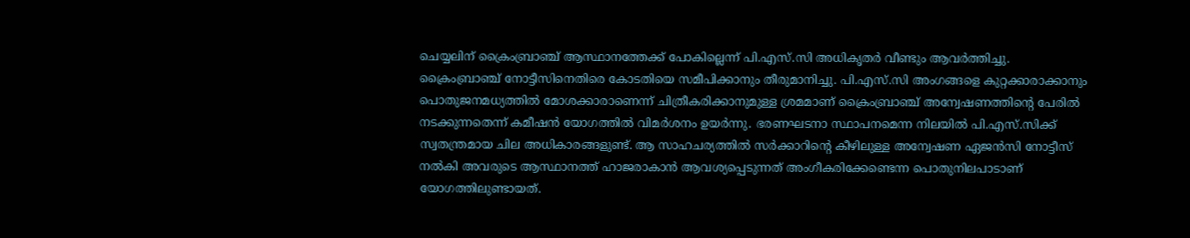ചെയ്യലിന് ക്രൈംബ്രാഞ്ച് ആസ്ഥാനത്തേക്ക് പോകില്ലെന്ന് പി.എസ്.സി അധികൃതർ വീണ്ടും ആവർത്തിച്ചു. ക്രൈംബ്രാഞ്ച് നോട്ടീസിനെതിരെ കോടതിയെ സമീപിക്കാനും തീരുമാനിച്ചു. പി.എസ്.സി അംഗങ്ങളെ കുറ്റക്കാരാക്കാനും പൊതുജനമധ്യത്തിൽ മോശക്കാരാണെന്ന് ചിത്രീകരിക്കാനുമുള്ള ശ്രമമാണ് ക്രൈംബ്രാഞ്ച് അന്വേഷണത്തിന്‍റെ പേരിൽ നടക്കുന്നതെന്ന് കമീഷൻ യോഗത്തിൽ വിമർശനം ഉയർന്നു. ഭരണഘടനാ സ്ഥാപനമെന്ന നിലയിൽ പി.എസ്.സിക്ക് സ്വതന്ത്രമായ ചില അധികാരങ്ങളുണ്ട്. ആ സാഹചര്യത്തിൽ സർക്കാറിന്‍റെ കീഴിലുള്ള അന്വേഷണ ഏജൻസി നോട്ടീസ് നൽകി അവരുടെ ആസ്ഥാനത്ത് ഹാജരാകാൻ ആവശ്യപ്പെടുന്നത് അംഗീകരിക്കേണ്ടെന്ന പൊതുനിലപാടാണ് യോഗത്തിലുണ്ടായത്.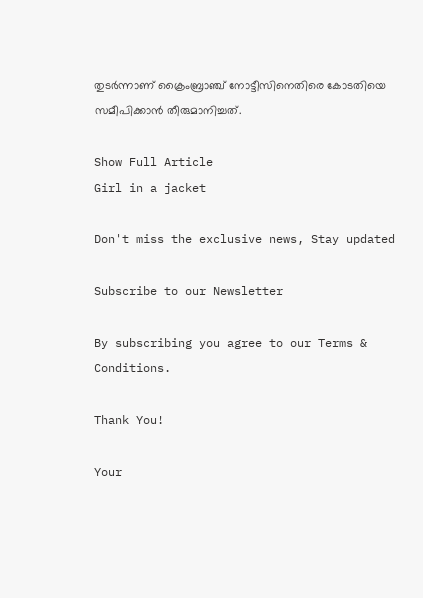തുടർന്നാണ് ക്രൈംബ്രാഞ്ച് നോട്ടീസിനെതിരെ കോടതിയെ സമീപിക്കാൻ തീരുമാനിച്ചത്.

Show Full Article
Girl in a jacket

Don't miss the exclusive news, Stay updated

Subscribe to our Newsletter

By subscribing you agree to our Terms & Conditions.

Thank You!

Your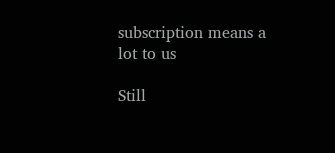subscription means a lot to us

Still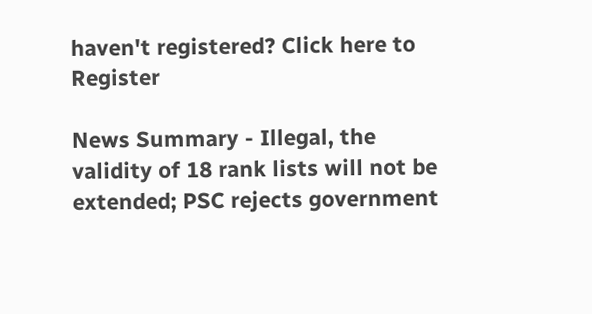haven't registered? Click here to Register

News Summary - Illegal, the validity of 18 rank lists will not be extended; PSC rejects government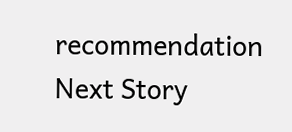recommendation
Next Story